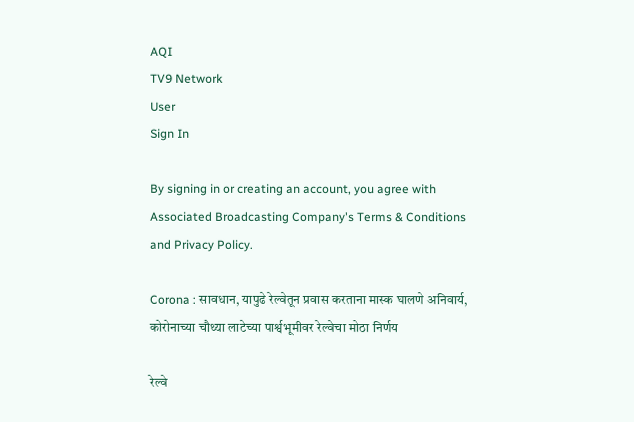AQI
TV9 Network
User
Sign In

By signing in or creating an account, you agree with Associated Broadcasting Company's Terms & Conditions and Privacy Policy.

Corona : सावधान, यापुढे रेल्वेतून प्रवास करताना मास्क घालणे अनिवार्य, कोरोनाच्या चौथ्या लाटेच्या पार्श्वभूमीवर रेल्वेचा मोठा निर्णय

रेल्वे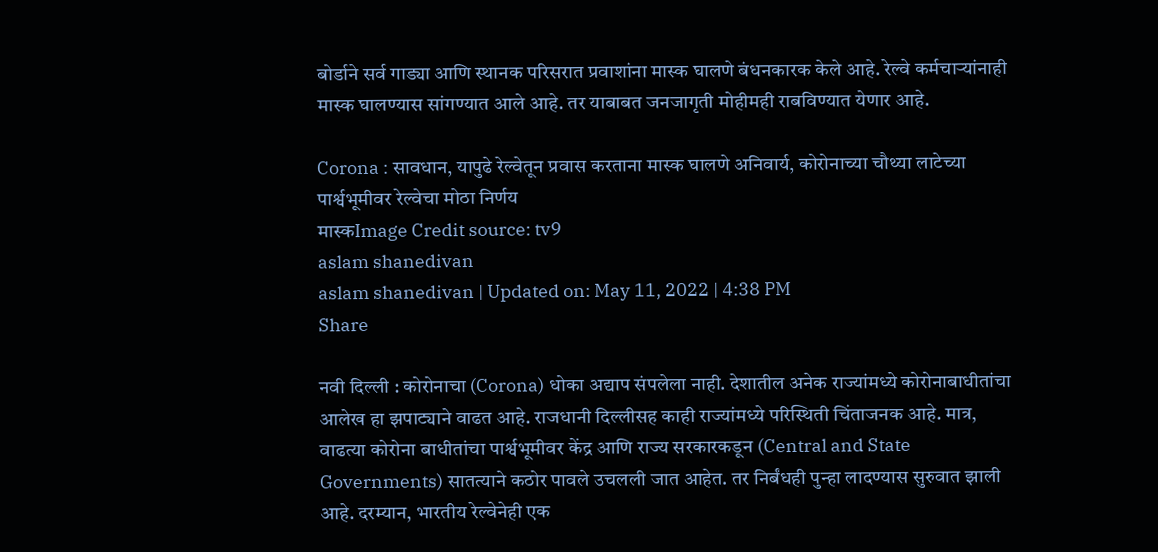बोर्डाने सर्व गाड्या आणि स्थानक परिसरात प्रवाशांना मास्क घालणे बंधनकारक केले आहे. रेल्वे कर्मचाऱ्यांनाही मास्क घालण्यास सांगण्यात आले आहे. तर याबाबत जनजागृती मोहीमही राबविण्यात येणार आहे.

Corona : सावधान, यापुढे रेल्वेतून प्रवास करताना मास्क घालणे अनिवार्य, कोरोनाच्या चौथ्या लाटेच्या पार्श्वभूमीवर रेल्वेचा मोठा निर्णय
मास्कImage Credit source: tv9
aslam shanedivan
aslam shanedivan | Updated on: May 11, 2022 | 4:38 PM
Share

नवी दिल्ली : कोरोनाचा (Corona) धोका अद्याप संपलेला नाही. देशातील अनेक राज्यांमध्ये कोरोनाबाधीतांचा आलेख हा झपाट्याने वाढत आहे. राजधानी दिल्लीसह काही राज्यांमध्ये परिस्थिती चिंताजनक आहे. मात्र, वाढत्या कोरोना बाधीतांचा पार्श्वभूमीवर केंद्र आणि राज्य सरकारकडून (Central and State Governments) सातत्याने कठोर पावले उचलली जात आहेत. तर निर्बंधही पुन्हा लादण्यास सुरुवात झाली आहे. दरम्यान, भारतीय रेल्वेनेही एक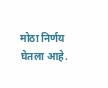मोठा निर्णय घेतला आहे.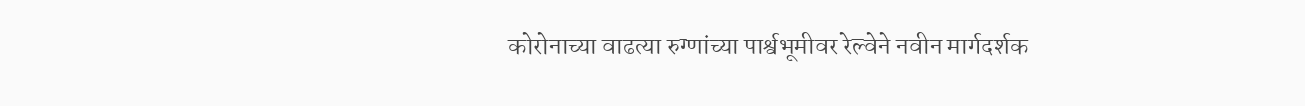कोरोनाच्या वाढत्या रुग्णांच्या पार्श्वभूमीवर रेल्वेने नवीन मार्गदर्शक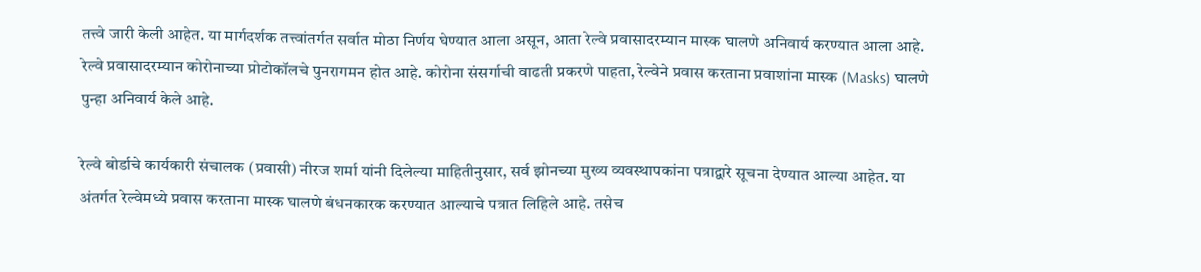तत्त्वे जारी केली आहेत. या मार्गदर्शक तत्त्वांतर्गत सर्वात मोठा निर्णय घेण्यात आला असून, आता रेल्वे प्रवासादरम्यान मास्क घालणे अनिवार्य करण्यात आला आहे. रेल्वे प्रवासादरम्यान कोरोनाच्या प्रोटोकॉलचे पुनरागमन होत आहे. कोरोना संसर्गाची वाढती प्रकरणे पाहता, रेल्वेने प्रवास करताना प्रवाशांना मास्क (Masks) घालणे पुन्हा अनिवार्य केले आहे.

रेल्वे बोर्डाचे कार्यकारी संचालक (प्रवासी) नीरज शर्मा यांनी दिलेल्या माहितीनुसार, सर्व झोनच्या मुख्य व्यवस्थापकांना पत्राद्वारे सूचना देण्यात आल्या आहेत. या अंतर्गत रेल्वेमध्ये प्रवास करताना मास्क घालणे बंधनकारक करण्यात आल्याचे पत्रात लिहिले आहे. तसेच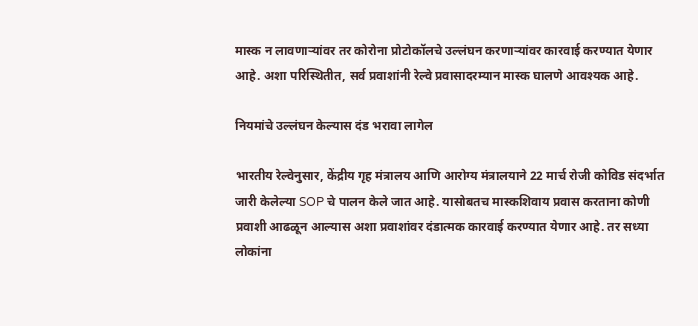मास्क न लावणाऱ्यांवर तर कोरोना प्रोटोकॉलचे उल्लंघन करणाऱ्यांवर कारवाई करण्यात येणार आहे. अशा परिस्थितीत, सर्व प्रवाशांनी रेल्वे प्रवासादरम्यान मास्क घालणे आवश्यक आहे.

नियमांचे उल्लंघन केल्यास दंड भरावा लागेल

भारतीय रेल्वेनुसार, केंद्रीय गृह मंत्रालय आणि आरोग्य मंत्रालयाने 22 मार्च रोजी कोविड संदर्भात जारी केलेल्या SOP चे पालन केले जात आहे. यासोबतच मास्कशिवाय प्रवास करताना कोणी प्रवाशी आढळून आल्यास अशा प्रवाशांवर दंडात्मक कारवाई करण्यात येणार आहे. तर सध्या लोकांना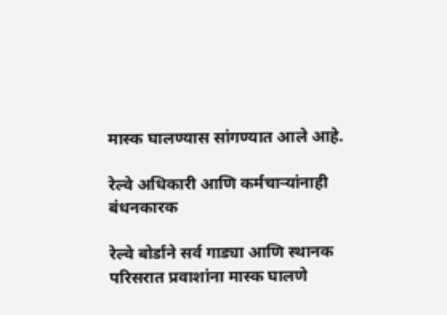मास्क घालण्यास सांगण्यात आले आहे.

रेल्वे अधिकारी आणि कर्मचाऱ्यांनाही बंधनकारक

रेल्वे बोर्डाने सर्व गाड्या आणि स्थानक परिसरात प्रवाशांना मास्क घालणे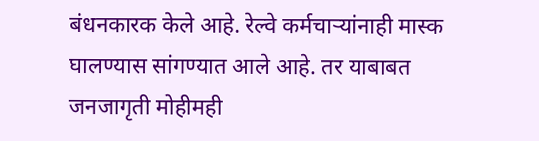बंधनकारक केले आहे. रेल्वे कर्मचाऱ्यांनाही मास्क घालण्यास सांगण्यात आले आहे. तर याबाबत जनजागृती मोहीमही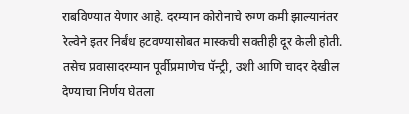राबविण्यात येणार आहे. दरम्यान कोरोनाचे रुग्ण कमी झाल्यानंतर रेल्वेने इतर निर्बंध हटवण्यासोबत मास्कची सक्तीही दूर केली होती. तसेच प्रवासादरम्यान पूर्वीप्रमाणेच पॅन्ट्री, उशी आणि चादर देखील देण्याचा निर्णय घेतला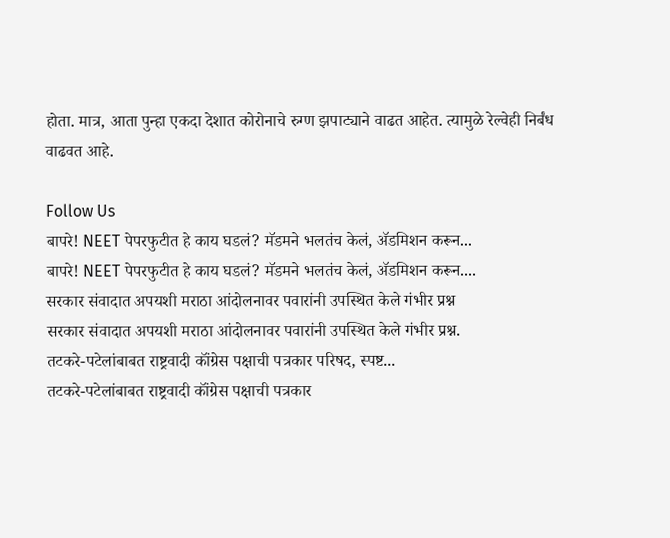होता. मात्र, आता पुन्हा एकदा देशात कोरोनाचे रुग्ण झपाट्याने वाढत आहेत. त्यामुळे रेल्वेही निर्बंध वाढवत आहे.

Follow Us
बापरे! NEET पेपरफुटीत हे काय घडलं? मॅडमने भलतंच केलं, ॲडमिशन करून...
बापरे! NEET पेपरफुटीत हे काय घडलं? मॅडमने भलतंच केलं, ॲडमिशन करून....
सरकार संवादात अपयशी मराठा आंदोलनावर पवारांनी उपस्थित केले गंभीर प्रश्न
सरकार संवादात अपयशी मराठा आंदोलनावर पवारांनी उपस्थित केले गंभीर प्रश्न.
तटकरे-पटेलांबाबत राष्ट्रवादी कॉंग्रेस पक्षाची पत्रकार परिषद, स्पष्ट...
तटकरे-पटेलांबाबत राष्ट्रवादी कॉंग्रेस पक्षाची पत्रकार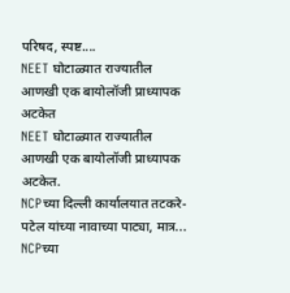परिषद, स्पष्ट....
NEET घोटाळ्यात राज्यातील आणखी एक बायोलॉजी प्राध्यापक अटकेत
NEET घोटाळ्यात राज्यातील आणखी एक बायोलॉजी प्राध्यापक अटकेत.
NCPच्या दिल्ली कार्यालयात तटकरे-पटेल यांच्या नावाच्या पाट्या, मात्र...
NCPच्या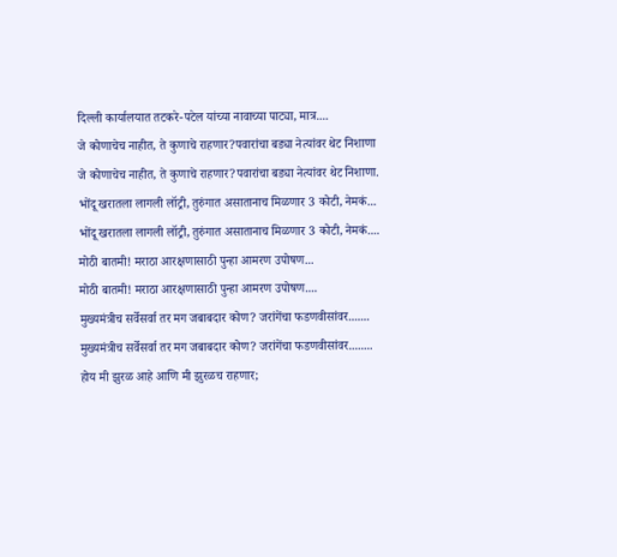दिल्ली कार्यालयात तटकरे-पटेल यांच्या नावाच्या पाट्या, मात्र....
जे कोणाचेच नाहीत, ते कुणाचे राहणार?पवारांचा बड्या नेत्यांवर थेट निशाणा
जे कोणाचेच नाहीत, ते कुणाचे राहणार?पवारांचा बड्या नेत्यांवर थेट निशाणा.
भोंदू खरातला लागली लॉट्री, तुरुंगात असातानाच मिळणार 3 कोटी, नेमकं...
भोंदू खरातला लागली लॉट्री, तुरुंगात असातानाच मिळणार 3 कोटी, नेमकं....
मोठी बातमी! मराठा आरक्षणासाठी पुन्हा आमरण उपोषण...
मोठी बातमी! मराठा आरक्षणासाठी पुन्हा आमरण उपोषण....
मुख्यमंत्रीच सर्वेसर्वा तर मग जबाबदार कोण? जरांगेंचा फडणवीसांवर.......
मुख्यमंत्रीच सर्वेसर्वा तर मग जबाबदार कोण? जरांगेंचा फडणवीसांवर........
होय मी झुरळ आहे आणि मी झुरळच राहणार;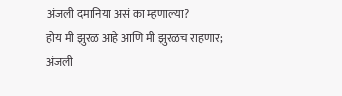अंजली दमानिया असं का म्हणाल्या?
होय मी झुरळ आहे आणि मी झुरळच राहणार; अंजली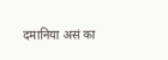दमानिया असं का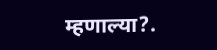म्हणाल्या?.